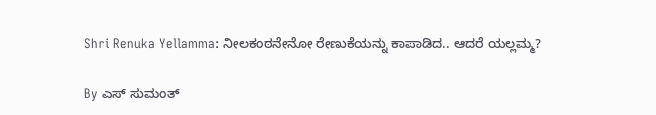Shri Renuka Yellamma: ನೀಲಕಂಠನೇನೋ ರೇಣುಕೆಯನ್ನು ಕಾಪಾಡಿದ.. ಆದರೆ ಯಲ್ಲಮ್ಮ?

By ಎಸ್ ಸುಮಂತ್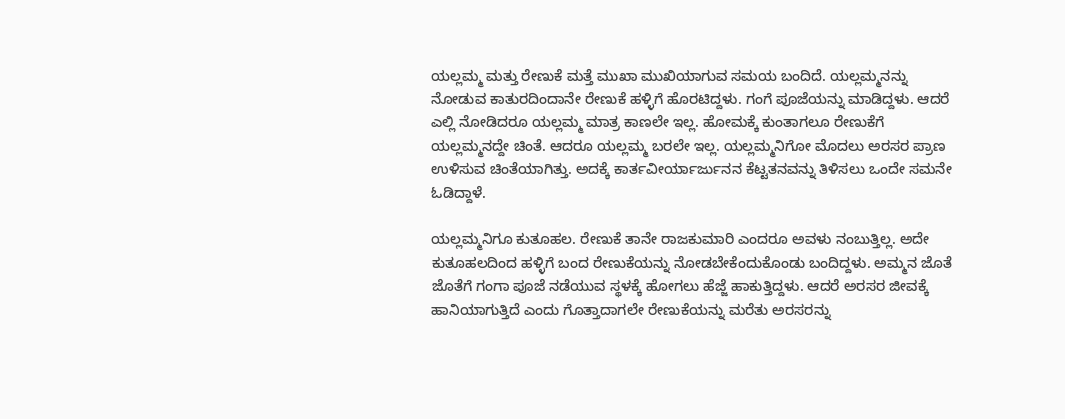ಯಲ್ಲಮ್ಮ ಮತ್ತು ರೇಣುಕೆ‌ ಮತ್ತೆ ಮುಖಾ ಮುಖಿಯಾಗುವ ಸಮಯ ಬಂದಿದೆ. ಯಲ್ಲಮ್ಮನನ್ನು ನೋಡುವ ಕಾತುರದಿಂದಾನೇ ರೇಣುಕೆ ಹಳ್ಳಿಗೆ ಹೊರಟಿದ್ದಳು. ಗಂಗೆ ಪೂಜೆಯನ್ನು ಮಾಡಿದ್ದಳು. ಆದರೆ ಎಲ್ಲಿ ನೋಡಿದರೂ ಯಲ್ಲಮ್ಮ ಮಾತ್ರ ಕಾಣಲೇ ಇಲ್ಲ. ಹೋಮಕ್ಕೆ‌ ಕುಂತಾಗಲೂ ರೇಣುಕೆಗೆ ಯಲ್ಲಮ್ಮನದ್ದೇ ಚಿಂತೆ. ಆದರೂ ಯಲ್ಲಮ್ಮ ಬರಲೇ ಇಲ್ಲ. ಯಲ್ಲಮ್ಮನಿಗೋ ಮೊದಲು ಅರಸರ ಪ್ರಾಣ ಉಳಿಸುವ ಚಿಂತೆಯಾಗಿತ್ತು. ಅದಕ್ಕೆ ಕಾರ್ತವೀರ್ಯಾರ್ಜುನನ ಕೆಟ್ಟತನವನ್ನು ತಿಳಿಸಲು ಒಂದೇ ಸಮನೇ ಓಡಿದ್ದಾಳೆ.

ಯಲ್ಲಮ್ಮನಿಗೂ ಕುತೂಹಲ. ರೇಣುಕೆ ತಾನೇ ರಾಜಕುಮಾರಿ ಎಂದರೂ ಅವಳು ನಂಬುತ್ತಿಲ್ಲ. ಅದೇ ಕುತೂಹಲದಿಂದ ಹಳ್ಳಿಗೆ ಬಂದ ರೇಣುಕೆಯನ್ನು ನೋಡಬೇಕೆಂದುಕೊಂಡು ಬಂದಿದ್ದಳು. ಅಮ್ಮನ ಜೊತೆ ಜೊತೆಗೆ ಗಂಗಾ ಪೂಜೆ ನಡೆಯುವ ಸ್ಥಳಕ್ಕೆ ಹೋಗಲು ಹೆಜ್ಜೆ ಹಾಕುತ್ತಿದ್ದಳು. ಆದರೆ ಅರಸರ ಜೀವಕ್ಕೆ ಹಾನಿಯಾಗುತ್ತಿದೆ ಎಂದು ಗೊತ್ತಾದಾಗಲೇ ರೇಣುಕೆಯನ್ನು ಮರೆತು ಅರಸರನ್ನು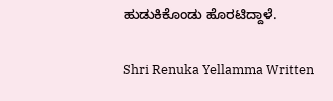ಹುಡುಕಿಕೊಂಡು ಹೊರಟಿದ್ದಾಳೆ.

Shri Renuka Yellamma Written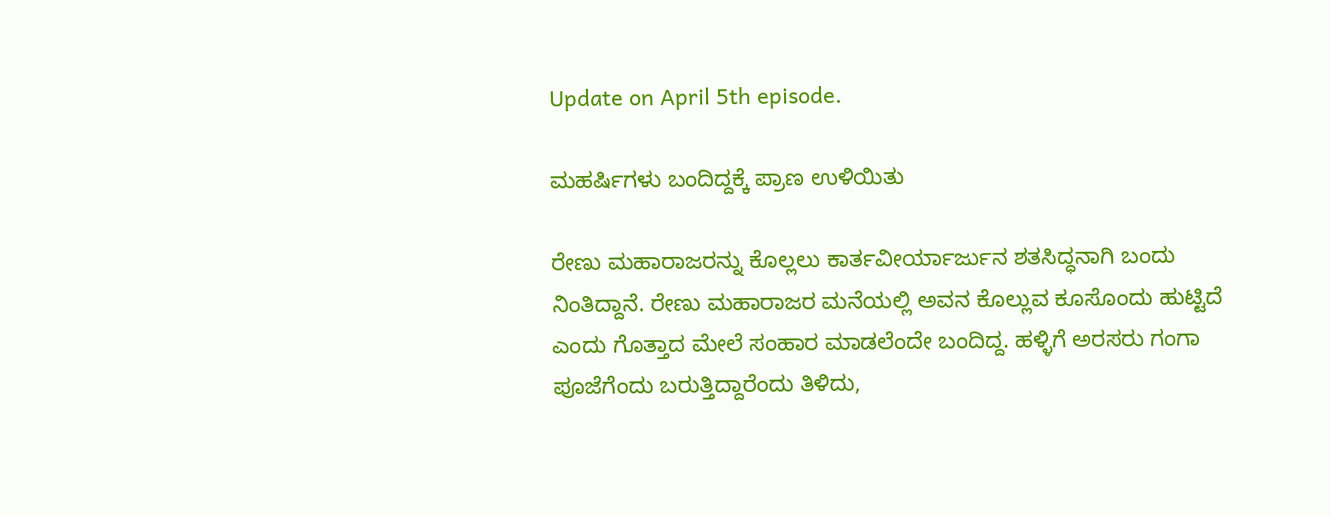Update on April 5th episode.

ಮಹರ್ಷಿಗಳು ಬಂದಿದ್ದಕ್ಕೆ ಪ್ರಾಣ ಉಳಿಯಿತು

ರೇಣು ಮಹಾರಾಜರನ್ನು ಕೊಲ್ಲಲು ಕಾರ್ತವೀರ್ಯಾರ್ಜುನ ಶತಸಿದ್ಧನಾಗಿ ಬಂದು ನಿಂತಿದ್ದಾನೆ. ರೇಣು ಮಹಾರಾಜರ ಮನೆಯಲ್ಲಿ ಅವನ ಕೊಲ್ಲುವ ಕೂಸೊಂದು ಹುಟ್ಟಿದೆ ಎಂದು ಗೊತ್ತಾದ ಮೇಲೆ ಸಂಹಾರ ಮಾಡಲೆಂದೇ ಬಂದಿದ್ದ. ಹಳ್ಳಿಗೆ ಅರಸರು ಗಂಗಾ ಪೂಜೆಗೆಂದು ಬರುತ್ತಿದ್ದಾರೆಂದು ತಿಳಿದು,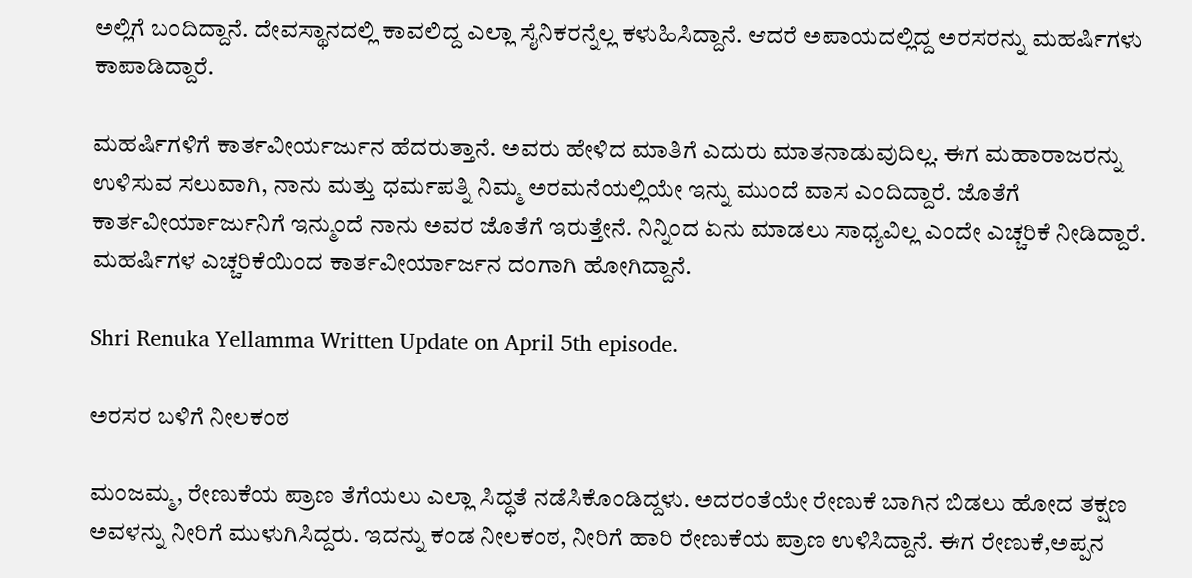ಅಲ್ಲಿಗೆ ಬಂದಿದ್ದಾನೆ. ದೇವಸ್ಥಾನದಲ್ಲಿ ಕಾವಲಿದ್ದ ಎಲ್ಲಾ ಸೈನಿಕರನ್ನೆಲ್ಲ ಕಳುಹಿಸಿದ್ದಾನೆ. ಆದರೆ ಅಪಾಯದಲ್ಲಿದ್ದ ಅರಸರನ್ನು ಮಹರ್ಷಿಗಳು ಕಾಪಾಡಿದ್ದಾರೆ.

ಮಹರ್ಷಿಗಳಿಗೆ ಕಾರ್ತವೀರ್ಯರ್ಜುನ ಹೆದರುತ್ತಾನೆ. ಅವರು ಹೇಳಿದ ಮಾತಿಗೆ ಎದುರು ಮಾತನಾಡುವುದಿಲ್ಲ. ಈಗ ಮಹಾರಾಜರನ್ನು ಉಳಿಸುವ ಸಲುವಾಗಿ, ನಾನು ಮತ್ತು ಧರ್ಮಪತ್ನಿ ನಿಮ್ಮ ಅರಮನೆಯಲ್ಲಿಯೇ ಇನ್ನು ಮುಂದೆ ವಾಸ ಎಂದಿದ್ದಾರೆ. ಜೊತೆಗೆ ಕಾರ್ತವೀರ್ಯಾರ್ಜುನಿಗೆ ಇನ್ಮುಂದೆ ನಾನು ಅವರ ಜೊತೆಗೆ ಇರುತ್ತೇನೆ. ನಿನ್ನಿಂದ ಏನು ಮಾಡಲು ಸಾಧ್ಯವಿಲ್ಲ ಎಂದೇ ಎಚ್ಚರಿಕೆ ನೀಡಿದ್ದಾರೆ. ಮಹರ್ಷಿಗಳ ಎಚ್ಚರಿಕೆಯಿಂದ ಕಾರ್ತವೀರ್ಯಾರ್ಜನ ದಂಗಾಗಿ ಹೋಗಿದ್ದಾನೆ.

Shri Renuka Yellamma Written Update on April 5th episode.

ಅರಸರ ಬಳಿಗೆ ನೀಲಕಂಠ

ಮಂಜಮ್ಮ, ರೇಣುಕೆಯ ಪ್ರಾಣ ತೆಗೆಯಲು ಎಲ್ಲಾ ಸಿದ್ಧತೆ ನಡೆಸಿಕೊಂಡಿದ್ದಳು. ಅದರಂತೆಯೇ ರೇಣುಕೆ ಬಾಗಿನ ಬಿಡಲು ಹೋದ ತಕ್ಷಣ ಅವಳನ್ನು ನೀರಿಗೆ ಮುಳುಗಿಸಿದ್ದರು. ಇದನ್ನು ಕಂಡ ನೀಲಕಂಠ, ನೀರಿಗೆ ಹಾರಿ ರೇಣುಕೆಯ ಪ್ರಾಣ ಉಳಿಸಿದ್ದಾನೆ. ಈಗ ರೇಣುಕೆ,ಅಪ್ಪನ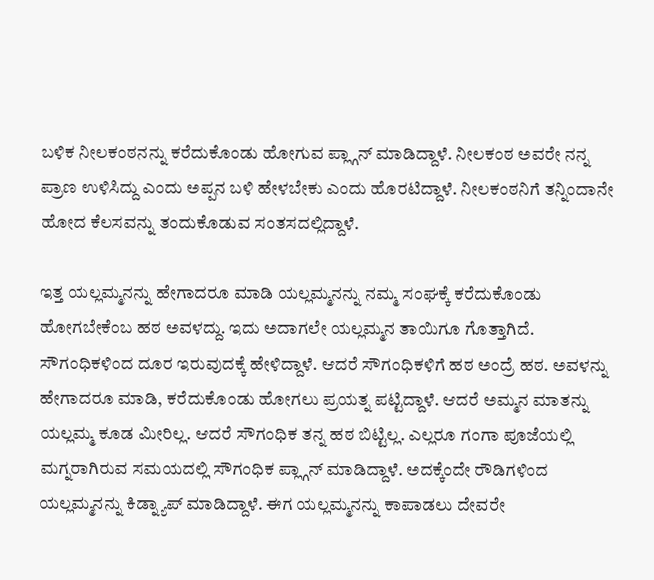ಬಳಿಕ ನೀಲಕಂಠನನ್ನು ಕರೆದುಕೊಂಡು ಹೋಗುವ ಪ್ಲ್ಗಾನ್ ಮಾಡಿದ್ದಾಳೆ. ನೀಲಕಂಠ ಅವರೇ ನನ್ನ ಪ್ರಾಣ ಉಳಿಸಿದ್ದು ಎಂದು ಅಪ್ಪನ ಬಳಿ ಹೇಳಬೇಕು ಎಂದು ಹೊರಟಿದ್ದಾಳೆ‌. ನೀಲಕಂಠನಿಗೆ ತನ್ನಿಂದಾನೇ ಹೋದ ಕೆಲಸವನ್ನು ತಂದುಕೊಡುವ ಸಂತಸದಲ್ಲಿದ್ದಾಳೆ.

ಇತ್ತ ಯಲ್ಲಮ್ಮನನ್ನು ಹೇಗಾದರೂ ಮಾಡಿ ಯಲ್ಲಮ್ಮನನ್ನು ನಮ್ಮ ಸಂಘಕ್ಕೆ ಕರೆದುಕೊಂಡು ಹೋಗಬೇಕೆಂಬ ಹಠ ಅವಳದ್ದು. ಇದು ಅದಾಗಲೇ ಯಲ್ಲಮ್ಮ‌ನ ತಾಯಿಗೂ ಗೊತ್ತಾಗಿದೆ. ಸೌಗಂಧಿಕಳಿಂದ ದೂರ ಇರುವುದಕ್ಕೆ ಹೇಳಿದ್ದಾಳೆ. ಆದರೆ ಸೌಗಂಧಿಕಳಿಗೆ ಹಠ ಅಂದ್ರೆ ಹಠ. ಅವಳನ್ನು ಹೇಗಾದರೂ ಮಾಡಿ, ಕರೆದುಕೊಂಡು ಹೋಗಲು ಪ್ರಯತ್ನ ಪಟ್ಟಿದ್ದಾಳೆ. ಆದರೆ ಅಮ್ಮನ ಮಾತನ್ನು ಯಲ್ಲಮ್ಮ ಕೂಡ ಮೀರಿಲ್ಲ. ಆದರೆ ಸೌಗಂಧಿಕ ತನ್ನ ಹಠ ಬಿಟ್ಟಿಲ್ಲ. ಎಲ್ಲರೂ ಗಂಗಾ ಪೂಜೆಯಲ್ಲಿ ಮಗ್ನರಾಗಿರುವ ಸಮಯದಲ್ಲಿ ಸೌಗಂಧಿಕ ಪ್ಲ್ಗಾನ್ ಮಾಡಿದ್ದಾಳೆ. ಅದಕ್ಕೆಂದೇ ರೌಡಿಗಳಿಂದ ಯಲ್ಲಮ್ಮನನ್ನು ಕಿಡ್ನ್ಯಾಪ್ ಮಾಡಿದ್ದಾಳೆ. ಈಗ ಯಲ್ಲಮ್ಮನನ್ನು ಕಾಪಾಡಲು ದೇವರೇ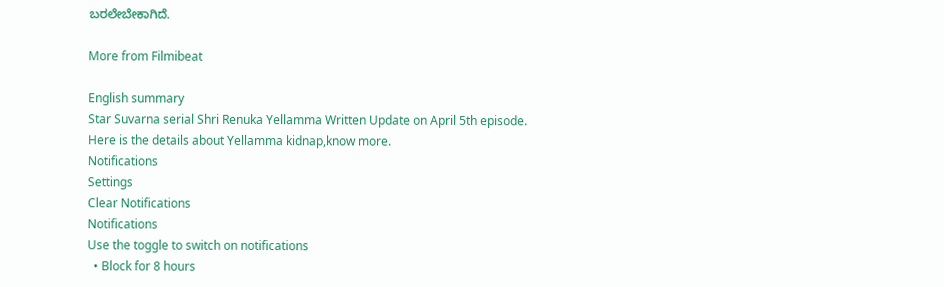ಬರಲೇಬೇಕಾಗಿದೆ.

More from Filmibeat

English summary
Star Suvarna serial Shri Renuka Yellamma Written Update on April 5th episode. Here is the details about Yellamma kidnap,know more.
Notifications
Settings
Clear Notifications
Notifications
Use the toggle to switch on notifications
  • Block for 8 hours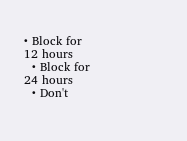• Block for 12 hours
  • Block for 24 hours
  • Don't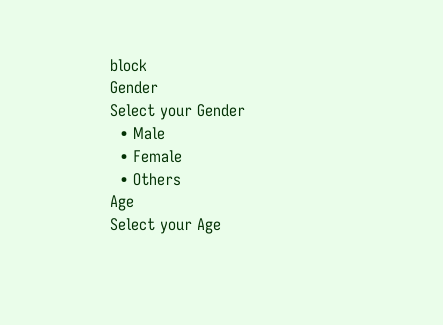block
Gender
Select your Gender
  • Male
  • Female
  • Others
Age
Select your Age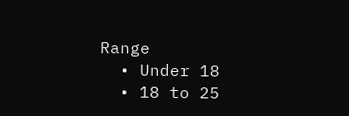Range
  • Under 18
  • 18 to 25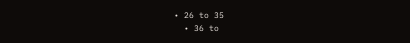• 26 to 35
  • 36 to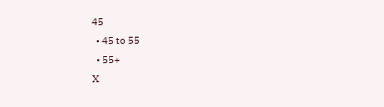45
  • 45 to 55
  • 55+
X